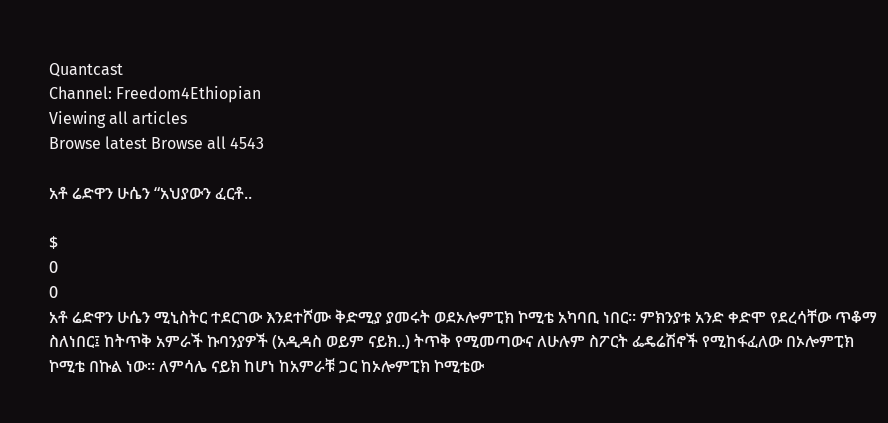Quantcast
Channel: Freedom4Ethiopian
Viewing all articles
Browse latest Browse all 4543

አቶ ሬድዋን ሁሴን “አህያውን ፈርቶ..

$
0
0
አቶ ሬድዋን ሁሴን ሚኒስትር ተደርገው እንደተሾሙ ቅድሚያ ያመሩት ወደኦሎምፒክ ኮሚቴ አካባቢ ነበር። ምክንያቱ አንድ ቀድሞ የደረሳቸው ጥቆማ ስለነበር፤ ከትጥቅ አምራች ኩባንያዎች (አዲዳስ ወይም ናይክ..) ትጥቅ የሚመጣውና ለሁሉም ስፖርት ፌዴሬሽኖች የሚከፋፈለው በኦሎምፒክ ኮሚቴ በኩል ነው። ለምሳሌ ናይክ ከሆነ ከአምራቹ ጋር ከኦሎምፒክ ኮሚቴው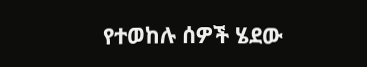የተወከሉ ሰዎች ሄደው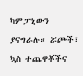ካምፓኒውን ያናግራሉ። ሯጮች፣ ኳስ ተጨዋቾችና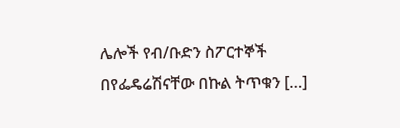ሌሎች የብ/ቡድን ስፖርተኞች በየፌዴሬሽናቸው በኩል ትጥቁን […]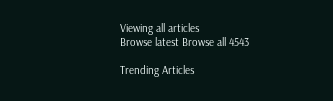Viewing all articles
Browse latest Browse all 4543

Trending Articles